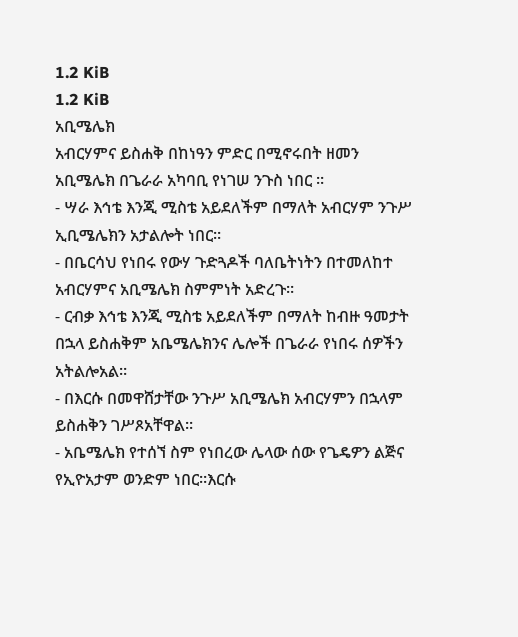1.2 KiB
1.2 KiB
አቢሜሌክ
አብርሃምና ይስሐቅ በከነዓን ምድር በሚኖሩበት ዘመን አቢሜሌክ በጌራራ አካባቢ የነገሠ ንጉስ ነበር ።
- ሣራ እኅቴ እንጂ ሚስቴ አይደለችም በማለት አብርሃም ንጉሥ ኢቢሜሌክን አታልሎት ነበር።
- በቤርሳህ የነበሩ የውሃ ጉድጓዶች ባለቤትነትን በተመለከተ አብርሃምና አቢሜሌክ ስምምነት አድረጉ።
- ርብቃ እኅቴ እንጂ ሚስቴ አይደለችም በማለት ከብዙ ዓመታት በኋላ ይስሐቅም አቤሜሌክንና ሌሎች በጌራራ የነበሩ ሰዎችን አትልሎአል።
- በእርሱ በመዋሸታቸው ንጉሥ አቢሜሌክ አብርሃምን በኋላም ይስሐቅን ገሥጾአቸዋል።
- አቤሜሌክ የተሰኘ ስም የነበረው ሌላው ሰው የጌዴዎን ልጅና የኢዮአታም ወንድም ነበር።እርሱ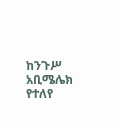ከንጉሥ አቢሜሌክ የተለየ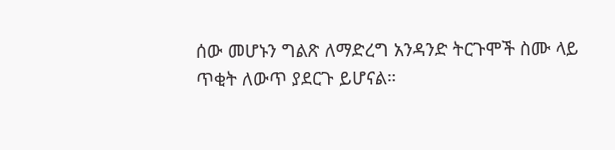ሰው መሆኑን ግልጽ ለማድረግ አንዳንድ ትርጉሞች ስሙ ላይ ጥቂት ለውጥ ያደርጉ ይሆናል።